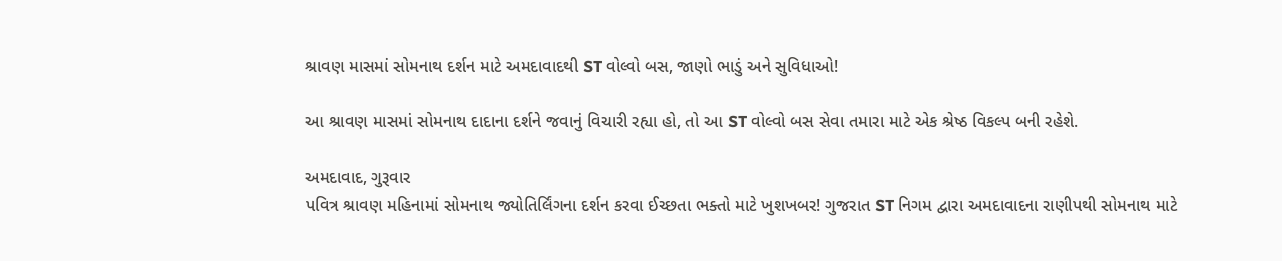શ્રાવણ માસમાં સોમનાથ દર્શન માટે અમદાવાદથી ST વોલ્વો બસ, જાણો ભાડું અને સુવિધાઓ!

આ શ્રાવણ માસમાં સોમનાથ દાદાના દર્શને જવાનું વિચારી રહ્યા હો, તો આ ST વોલ્વો બસ સેવા તમારા માટે એક શ્રેષ્ઠ વિકલ્પ બની રહેશે.

અમદાવાદ, ગુરૂવાર
પવિત્ર શ્રાવણ મહિનામાં સોમનાથ જ્યોતિર્લિંગના દર્શન કરવા ઈચ્છતા ભક્તો માટે ખુશખબર! ગુજરાત ST નિગમ દ્વારા અમદાવાદના રાણીપથી સોમનાથ માટે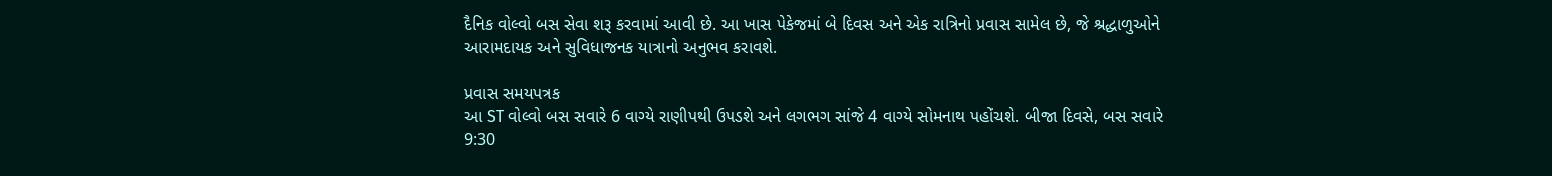દૈનિક વોલ્વો બસ સેવા શરૂ કરવામાં આવી છે. આ ખાસ પેકેજમાં બે દિવસ અને એક રાત્રિનો પ્રવાસ સામેલ છે, જે શ્રદ્ધાળુઓને આરામદાયક અને સુવિધાજનક યાત્રાનો અનુભવ કરાવશે.

પ્રવાસ સમયપત્રક
આ ST વોલ્વો બસ સવારે 6 વાગ્યે રાણીપથી ઉપડશે અને લગભગ સાંજે 4 વાગ્યે સોમનાથ પહોંચશે. બીજા દિવસે, બસ સવારે 9:30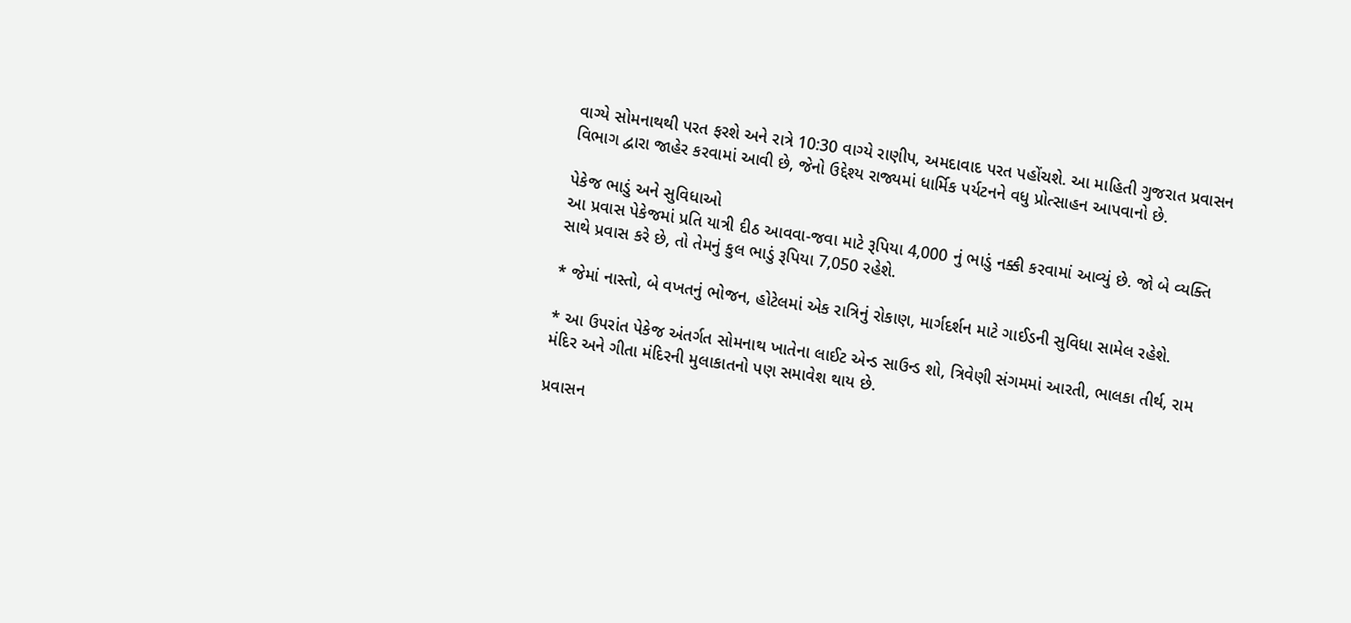વાગ્યે સોમનાથથી પરત ફરશે અને રાત્રે 10:30 વાગ્યે રાણીપ, અમદાવાદ પરત પહોંચશે. આ માહિતી ગુજરાત પ્રવાસન વિભાગ દ્વારા જાહેર કરવામાં આવી છે, જેનો ઉદ્દેશ્ય રાજ્યમાં ધાર્મિક પર્યટનને વધુ પ્રોત્સાહન આપવાનો છે.

પેકેજ ભાડું અને સુવિધાઓ
આ પ્રવાસ પેકેજમાં પ્રતિ યાત્રી દીઠ આવવા-જવા માટે રૂપિયા 4,000 નું ભાડું નક્કી કરવામાં આવ્યું છે. જો બે વ્યક્તિ સાથે પ્રવાસ કરે છે, તો તેમનું કુલ ભાડું રૂપિયા 7,050 રહેશે.

* જેમાં નાસ્તો, બે વખતનું ભોજન, હોટેલમાં એક રાત્રિનું રોકાણ, માર્ગદર્શન માટે ગાઈડની સુવિધા સામેલ રહેશે.

* આ ઉપરાંત પેકેજ અંતર્ગત સોમનાથ ખાતેના લાઈટ એન્ડ સાઉન્ડ શો, ત્રિવેણી સંગમમાં આરતી, ભાલકા તીર્થ, રામ મંદિર અને ગીતા મંદિરની મુલાકાતનો પણ સમાવેશ થાય છે.

પ્રવાસન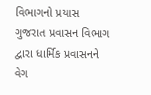વિભાગનો પ્રયાસ
ગુજરાત પ્રવાસન વિભાગ દ્વારા ધાર્મિક પ્રવાસનને વેગ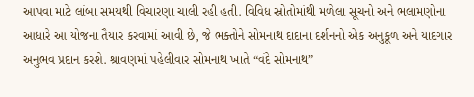આપવા માટે લાંબા સમયથી વિચારણા ચાલી રહી હતી. વિવિધ સ્રોતોમાંથી મળેલા સૂચનો અને ભલામણોના આધારે આ યોજના તૈયાર કરવામાં આવી છે, જે ભક્તોને સોમનાથ દાદાના દર્શનનો એક અનુકૂળ અને યાદગાર અનુભવ પ્રદાન કરશે. શ્રાવણમાં પહેલીવાર સોમનાથ ખાતે “વંદે સોમનાથ”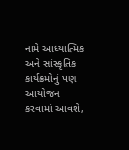નામે આધ્યાત્મિક અને સાંસ્કૃતિક કાર્યક્રમોનું પણ આયોજન કરવામાં આવશે,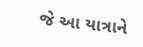જે આ યાત્રાને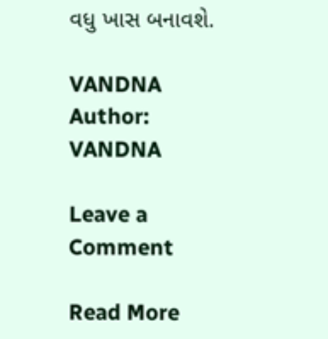વધુ ખાસ બનાવશે.

VANDNA
Author: VANDNA

Leave a Comment

Read More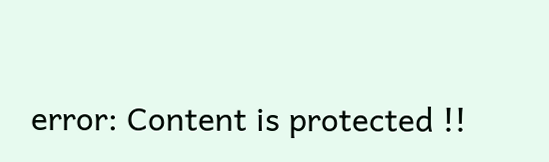error: Content is protected !!